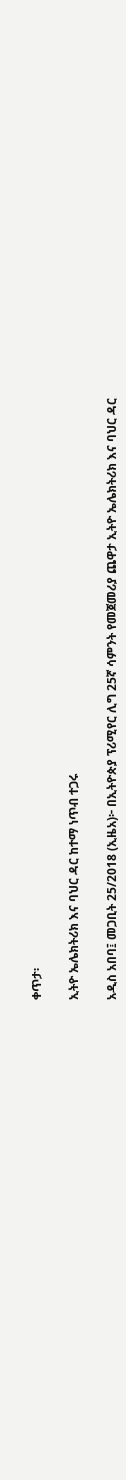ቀጥታ፡

ኢትዮ ኤሌክትሪክ እና ባህር ዳር ከተማ ነጥብ ተጋሩ

አዲስ አበባ፤ መጋቢት 25/2018 (ኢዜአ)፦ በኢትዮጵያ ፕሪሚየር ሊግ 25ኛ ሳምንት የመጀመሪያ ጨዋታ ኢትዮ ኤሌክትሪክ እና ባህር ዳር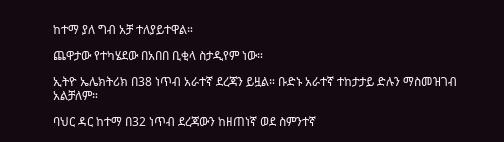ከተማ ያለ ግብ አቻ ተለያይተዋል።

ጨዋታው የተካሄደው በአበበ ቢቂላ ስታዲየም ነው።

ኢትዮ ኤሌክትሪክ በ38 ነጥብ አራተኛ ደረጃን ይዟል። ቡድኑ አራተኛ ተከታታይ ድሉን ማስመዝገብ አልቻለም።

ባህር ዳር ከተማ በ32 ነጥብ ደረጃውን ከዘጠነኛ ወደ ስምንተኛ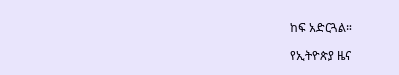ከፍ አድርጓል።

የኢትዮጵያ ዜና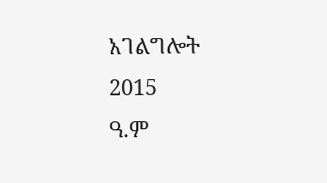አገልግሎት
2015
ዓ.ም